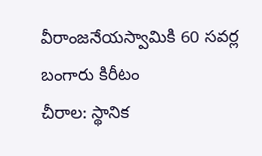వీరాంజనేయస్వామికి 60 సవర్ల బంగారు కిరీటం
చీరాల: స్థానిక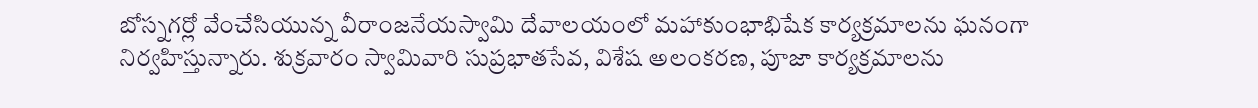బోస్నగర్లో వేంచేసియున్న వీరాంజనేయస్వామి దేవాలయంలో మహాకుంభాభిషేక కార్యక్రమాలను ఘనంగా నిర్వహిస్తున్నారు. శుక్రవారం స్వామివారి సుప్రభాతసేవ, విశేష అలంకరణ, పూజా కార్యక్రమాలను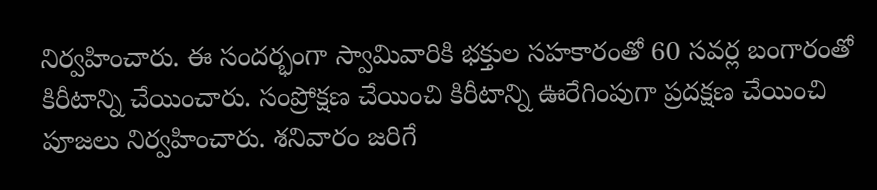నిర్వహించారు. ఈ సందర్భంగా స్వామివారికి భక్తుల సహకారంతో 60 సవర్ల బంగారంతో కిరీటాన్ని చేయించారు. సంప్రోక్షణ చేయించి కిరీటాన్ని ఊరేగింపుగా ప్రదక్షణ చేయించి పూజలు నిర్వహించారు. శనివారం జరిగే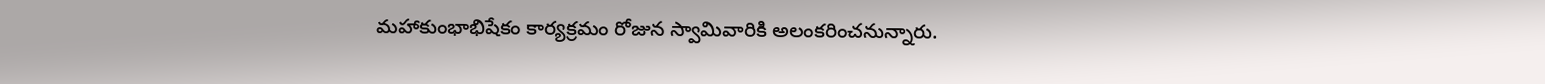మహాకుంభాభిషేకం కార్యక్రమం రోజున స్వామివారికి అలంకరించనున్నారు.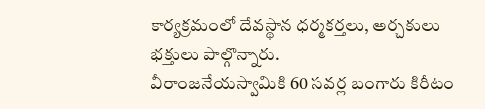కార్యక్రమంలో దేవస్థాన ధర్మకర్తలు, అర్చకులు భక్తులు పాల్గొన్నారు.
వీరాంజనేయస్వామికి 60 సవర్ల బంగారు కిరీటం